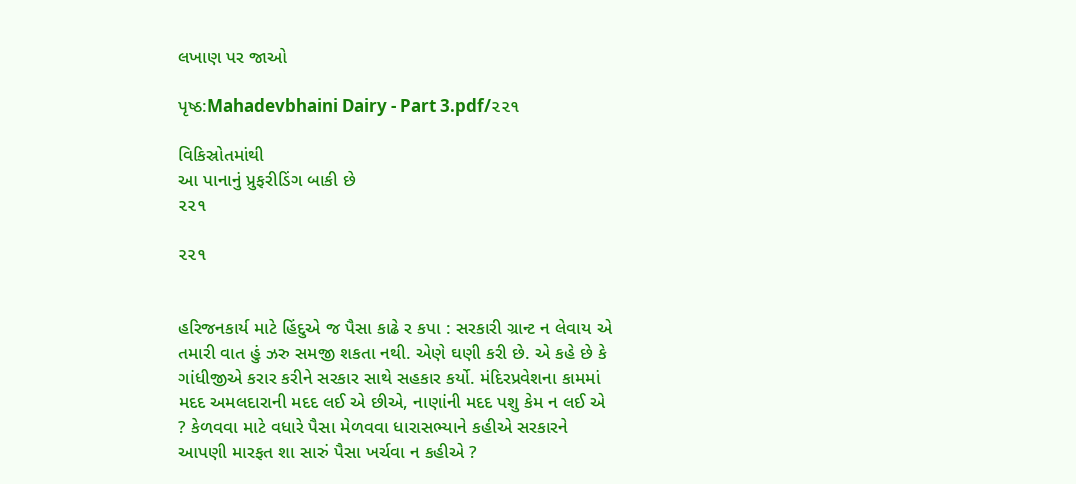લખાણ પર જાઓ

પૃષ્ઠ:Mahadevbhaini Dairy - Part 3.pdf/૨૨૧

વિકિસ્રોતમાંથી
આ પાનાનું પ્રુફરીડિંગ બાકી છે
૨૨૧

૨૨૧


હરિજનકાર્ય માટે હિંદુએ જ પૈસા કાઢે ર કપા : સરકારી ગ્રાન્ટ ન લેવાય એ તમારી વાત હું ઝરુ સમજી શકતા નથી. એણે ઘણી કરી છે. એ કહે છે કે ગાંધીજીએ કરાર કરીને સરકાર સાથે સહકાર કર્યો. મંદિરપ્રવેશના કામમાં મદદ અમલદારાની મદદ લઈ એ છીએ, નાણાંની મદદ પશુ કેમ ન લઈ એ ? કેળવવા માટે વધારે પૈસા મેળવવા ધારાસભ્યાને કહીએ સરકારને આપણી મારફત શા સારું પૈસા ખર્ચવા ન કહીએ ?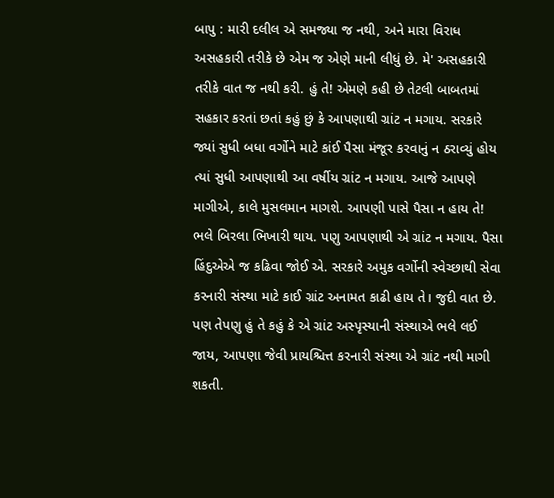બાપુ : મારી દલીલ એ સમજ્યા જ નથી, અને મારા વિરાધ અસહકારી તરીકે છે એમ જ એણે માની લીધું છે. મે' અસહકારી તરીકે વાત જ નથી કરી. હું તે! એમણે કહી છે તેટલી બાબતમાં સહકાર કરતાં છતાં કહું છું કે આપણાથી ગ્રાંટ ન મગાય. સરકારે જ્યાં સુધી બધા વર્ગોને માટે કાંઈ પૈસા મંજૂર કરવાનું ન ઠરાવ્યું હોય ત્યાં સુધી આપણાથી આ વર્ષીય ગ્રાંટ ન મગાય. આજે આપણે માગીએ, કાલે મુસલમાન માગશે. આપણી પાસે પૈસા ન હાય તે! ભલે બિરલા ભિખારી થાય. પણુ આપણાથી એ ગ્રાંટ ન મગાય. પૈસા હિંદુએએ જ કઢિવા જોઈ એ. સરકારે અમુક વર્ગોની સ્વેચ્છાથી સેવા કરનારી સંસ્થા માટે કાઈ ગ્રાંટ અનામત કાઢી હાય તે। જુદી વાત છે. પણ તેપણુ હું તે કહું કે એ ગ્રાંટ અસ્પૃસ્યાની સંસ્થાએ ભલે લઈ જાય, આપણા જેવી પ્રાયશ્ચિત્ત કરનારી સંસ્થા એ ગ્રાંટ નથી માગી શકતી.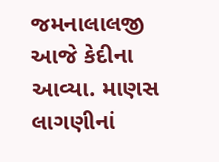જમનાલાલજી આજે કેદીના આવ્યા. માણસ લાગણીનાં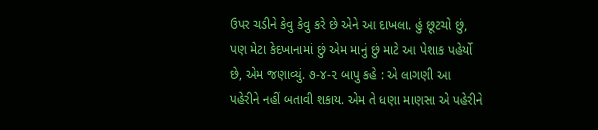ઉપર ચડીને કેવુ કેવુ કરે છે એને આ દાખલા. હું છૂટચો છું, પણ મેટા કેદખાનામાં છું એમ માનું છું માટે આ પેશાક પહેર્યો છે, એમ જણાવ્યું. ૭-૪-૨ બાપુ કહે : એ લાગણી આ પહેરીને નહીં બતાવી શકાય. એમ તે ધણા માણસા એ પહેરીને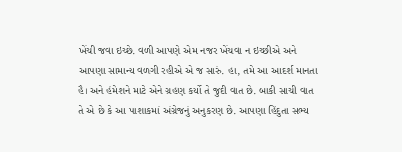ખેંચી જવા ઇચ્છે. વળી આપણે એમ નજર ખેંચવા ન ઇચ્છીએ અને આપણા સામાન્ય વળગી રહીએ એ જ સારું. હા, તમે આ આદર્શ માનતા હૈ। અને હંમેશને માટે એને ગ્રહણ કર્યો તે જુદી વાત છે. બાકી સાચી વાત તે એ છે કે આ પાશાકમાં અંગ્રેજનું અનુકરણ છે. આપણા હિંદુતા સભ્ય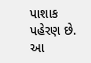પાશાક પહેરણ છે. આ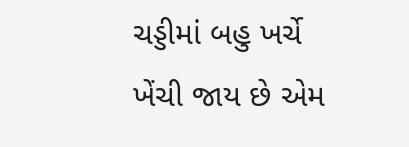ચડ્ડીમાં બહુ ખર્ચે ખેંચી જાય છે એમ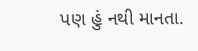પણ હું નથી માનતા.